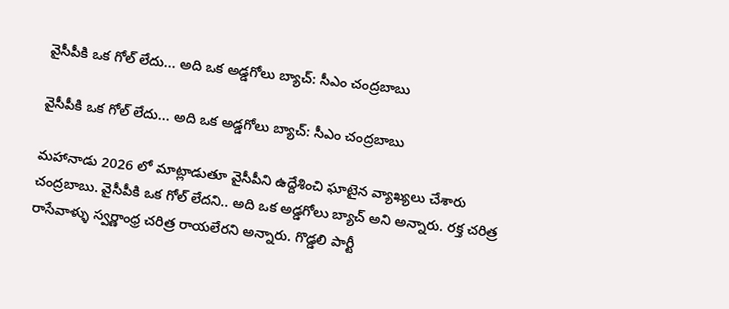వైసీపీకి ఒక గోల్ లేదు... అది ఒక అడ్డగోలు బ్యాచ్: సీఎం చంద్రబాబు

వైసీపీకి ఒక గోల్ లేదు... అది ఒక అడ్డగోలు బ్యాచ్: సీఎం చంద్రబాబు

మహానాడు 2026 లో మాట్లాడుతూ వైసీపీని ఉద్దేశించి ఘాటైన వ్యాఖ్యలు చేశారు చంద్రబాబు. వైసీపీకి ఒక గోల్ లేదని.. అది ఒక అడ్డగోలు బ్యాచ్ అని అన్నారు. రక్త చరిత్ర రాసేవాళ్ళు స్వర్ణాంధ్ర చరిత్ర రాయలేరని అన్నారు. గొడ్డలి పార్టీ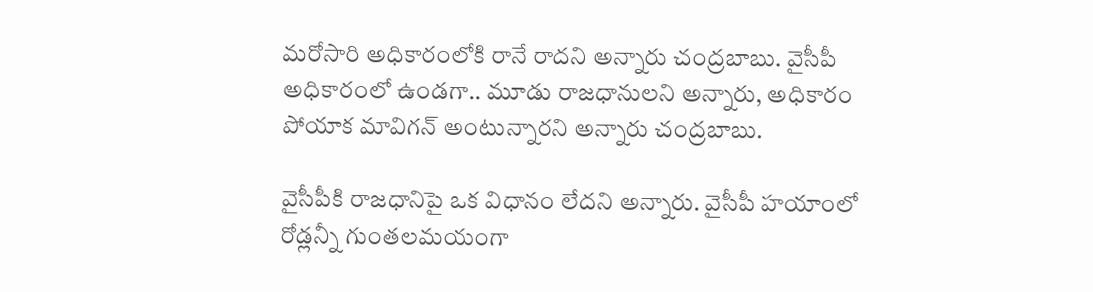మరోసారి అధికారంలోకి రానే రాదని అన్నారు చంద్రబాబు. వైసీపీ అధికారంలో ఉండగా.. మూడు రాజధానులని అన్నారు, అధికారం పోయాక మావిగన్ అంటున్నారని అన్నారు చంద్రబాబు.

వైసీపీకి రాజధానిపై ఒక విధానం లేదని అన్నారు. వైసీపీ హయాంలో రోడ్లన్నీ గుంతలమయంగా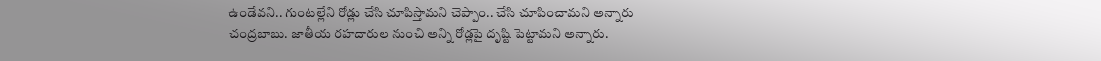ఉండేవని.. గుంటల్లేని రోడ్లు చేసి చూపిస్తామని చెప్పాం.. చేసి చూపించామని అన్నారు చంద్రబాబు. జాతీయ రహదారుల నుంచి అన్ని రోడ్లపై దృష్టి పెట్టామని అన్నారు.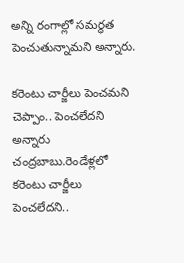అన్ని రంగాల్లో సమర్థత పెంచుతున్నామని అన్నారు.

కరెంటు చార్జీలు పెంచమని చెప్పాం.. పెంచలేదని అన్నారు చంద్రబాబు.రెండేళ్లలో కరెంటు చార్జీలు పెంచలేదని..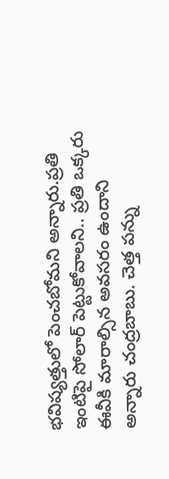భవిష్యత్తులో పెంచబోమని అన్నారు.ప్రతి ఇంటిపై సోలార్ పెట్టుకోవాలని.. ప్రతి ఒక్కరు ఈవీకి మారాల్సిన అవసరం ఉందాని అన్నారు చంద్రబాబు. చెత్త పన్ను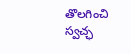తొలగించి స్వచ్ఛ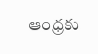ఆంధ్రకు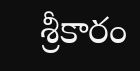శ్రీకారం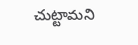చుట్టామని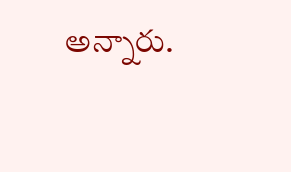అన్నారు.